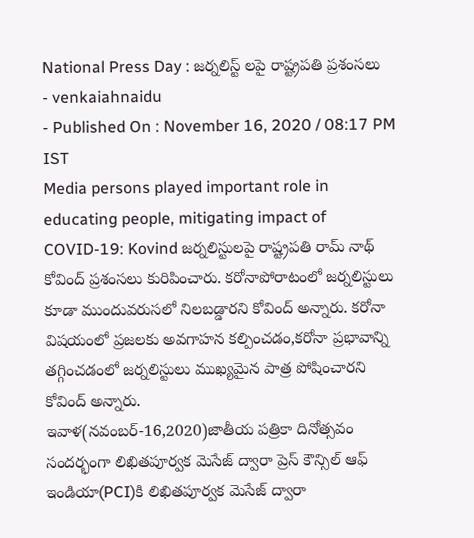National Press Day : జర్నలిస్ట్ లపై రాష్ట్రపతి ప్రశంసలు
- venkaiahnaidu
- Published On : November 16, 2020 / 08:17 PM IST
Media persons played important role in educating people, mitigating impact of COVID-19: Kovind జర్నలిస్టులపై రాష్ట్రపతి రామ్ నాథ్ కోవింద్ ప్రశంసలు కురిపించారు. కరోనాపోరాటంలో జర్నలిస్టులు కూడా ముందువరుసలో నిలబడ్డారని కోవింద్ అన్నారు. కరోనా విషయంలో ప్రజలకు అవగాహన కల్పించడం,కరోనా ప్రభావాన్ని తగ్గించడంలో జర్నలిస్టులు ముఖ్యమైన పాత్ర పోషించారని కోవింద్ అన్నారు.
ఇవాళ(నవంబర్-16,2020)జాతీయ పత్రికా దినోత్సవం సందర్భంగా లిఖితపూర్వక మెసేజ్ ద్వారా ప్రెస్ కౌన్సిల్ ఆఫ్ ఇండియా(PCI)కి లిఖితపూర్వక మెసేజ్ ద్వారా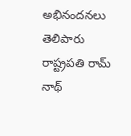అభినందనలు తెలిపారు రాష్ట్రపతి రామ్ నాథ్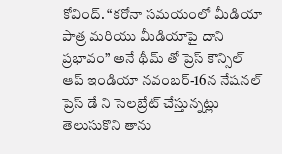కోవింద్. “కరోనా సమయంలో మీడియా పాత్ర మరియు మీడియాపై దాని ప్రభావం” అనే థీమ్ తో ప్రెస్ కౌన్సిల్ ఆప్ ఇండియా నవంబర్-16న నేషనల్ ప్రెస్ డే ని సెలబ్రేట్ చేస్తున్నట్లు తెలుసుకొని తాను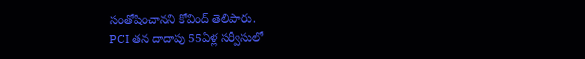సంతోషించానని కోవింద్ తెలిపారు.
PCI తన దాదాపు 55ఏళ్ల సర్వీసులో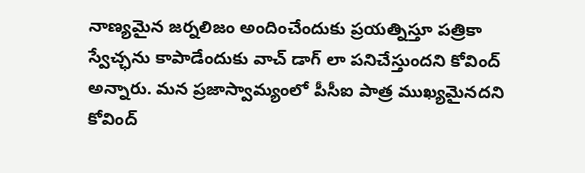నాణ్యమైన జర్నలిజం అందించేందుకు ప్రయత్నిస్తూ పత్రికా స్వేచ్ఛను కాపాడేందుకు వాచ్ డాగ్ లా పనిచేస్తుందని కోవింద్ అన్నారు. మన ప్రజాస్వామ్యంలో పీసీఐ పాత్ర ముఖ్యమైనదని కోవింద్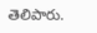తెలిపారు.